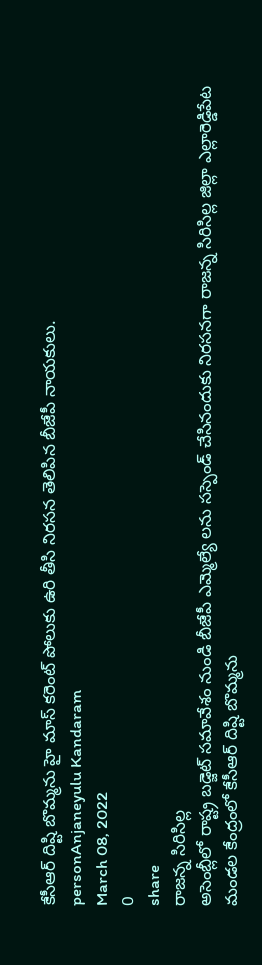కేసీఆర్ దిష్టి బొమ్మను హై మాస్ కరెంట్ పోలుకు ఉరి తీసి నిరసన తెలిపిన బీజేపీ నాయకులు.
personAnjaneyulu Kandaram
March 08, 2022
0
share
రాజన్న సిరిసిల్ల
అసెంబ్లీలో రాష్ట్ర బడ్జెట్ సమావేశం నుండి బీజేపీ ఎమ్మెల్యే లను సస్పెండ్ చేసినందుకు నిరసనగా రాజన్న సిరిసిల్ల జిల్లా ఎల్లారెడ్డిపేట మండల కేంద్రంలో కేసీఆర్ దిష్టి బొమ్మను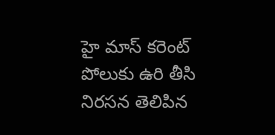హై మాస్ కరెంట్ పోలుకు ఉరి తీసి నిరసన తెలిపిన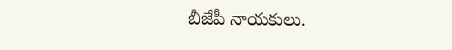బీజేపీ నాయకులు.